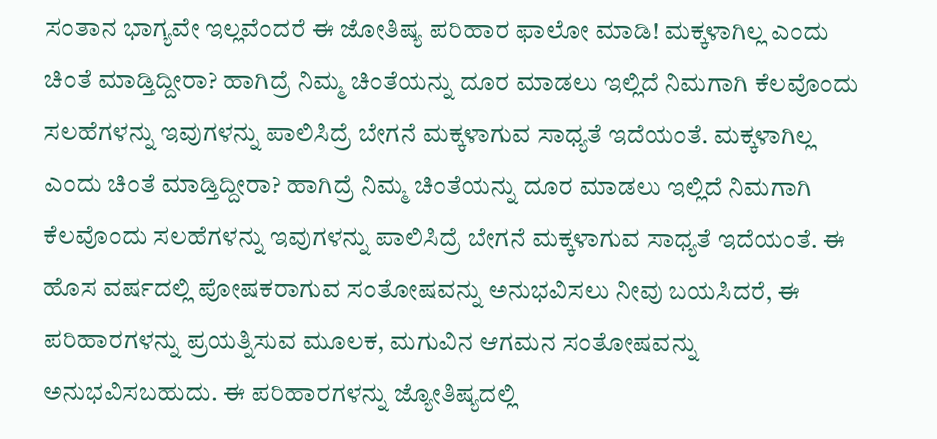ಸಂತಾನ ಭಾಗ್ಯವೇ ಇಲ್ಲವೆಂದರೆ ಈ ಜೋತಿಷ್ಯ ಪರಿಹಾರ ಫಾಲೋ ಮಾಡಿ! ಮಕ್ಕಳಾಗಿಲ್ಲ ಎಂದು ಚಿಂತೆ ಮಾಡ್ತಿದ್ದೀರಾ? ಹಾಗಿದ್ರೆ ನಿಮ್ಮ ಚಿಂತೆಯನ್ನು ದೂರ ಮಾಡಲು ಇಲ್ಲಿದೆ ನಿಮಗಾಗಿ ಕೆಲವೊಂದು ಸಲಹೆಗಳನ್ನು ಇವುಗಳನ್ನು ಪಾಲಿಸಿದ್ರೆ ಬೇಗನೆ ಮಕ್ಕಳಾಗುವ ಸಾಧ್ಯತೆ ಇದೆಯಂತೆ. ಮಕ್ಕಳಾಗಿಲ್ಲ ಎಂದು ಚಿಂತೆ ಮಾಡ್ತಿದ್ದೀರಾ? ಹಾಗಿದ್ರೆ ನಿಮ್ಮ ಚಿಂತೆಯನ್ನು ದೂರ ಮಾಡಲು ಇಲ್ಲಿದೆ ನಿಮಗಾಗಿ ಕೆಲವೊಂದು ಸಲಹೆಗಳನ್ನು ಇವುಗಳನ್ನು ಪಾಲಿಸಿದ್ರೆ ಬೇಗನೆ ಮಕ್ಕಳಾಗುವ ಸಾಧ್ಯತೆ ಇದೆಯಂತೆ. ಈ ಹೊಸ ವರ್ಷದಲ್ಲಿ ಪೋಷಕರಾಗುವ ಸಂತೋಷವನ್ನು ಅನುಭವಿಸಲು ನೀವು ಬಯಸಿದರೆ, ಈ ಪರಿಹಾರಗಳನ್ನು ಪ್ರಯತ್ನಿಸುವ ಮೂಲಕ, ಮಗುವಿನ ಆಗಮನ ಸಂತೋಷವನ್ನು ಅನುಭವಿಸಬಹುದು. ಈ ಪರಿಹಾರಗಳನ್ನು ಜ್ಯೋತಿಷ್ಯದಲ್ಲಿ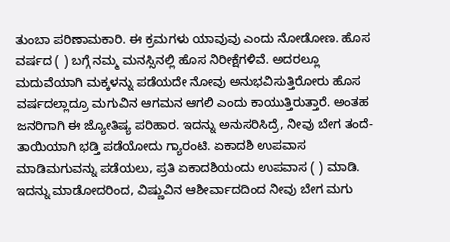ತುಂಬಾ ಪರಿಣಾಮಕಾರಿ. ಈ ಕ್ರಮಗಳು ಯಾವುವು ಎಂದು ನೋಡೋಣ. ಹೊಸ ವರ್ಷದ ( ) ಬಗ್ಗೆ ನಮ್ಮ ಮನಸ್ಸಿನಲ್ಲಿ ಹೊಸ ನಿರೀಕ್ಷೆಗಳಿವೆ. ಅದರಲ್ಲೂ ಮದುವೆಯಾಗಿ ಮಕ್ಕಳನ್ನು ಪಡೆಯದೇ ನೋವು ಅನುಭವಿಸುತ್ತಿರೋರು ಹೊಸ ವರ್ಷದಲ್ಲಾದ್ರೂ ಮಗುವಿನ ಆಗಮನ ಆಗಲಿ ಎಂದು ಕಾಯುತ್ತಿರುತ್ತಾರೆ. ಅಂತಹ ಜನರಿಗಾಗಿ ಈ ಜ್ಯೋತಿಷ್ಯ ಪರಿಹಾರ. ಇದನ್ನು ಅನುಸರಿಸಿದ್ರೆ, ನೀವು ಬೇಗ ತಂದೆ-ತಾಯಿಯಾಗಿ ಭಡ್ತಿ ಪಡೆಯೋದು ಗ್ಯಾರಂಟಿ. ಏಕಾದಶಿ ಉಪವಾಸ ಮಾಡಿಮಗುವನ್ನು ಪಡೆಯಲು, ಪ್ರತಿ ಏಕಾದಶಿಯಂದು ಉಪವಾಸ ( ) ಮಾಡಿ. ಇದನ್ನು ಮಾಡೋದರಿಂದ, ವಿಷ್ಣುವಿನ ಆಶೀರ್ವಾದದಿಂದ ನೀವು ಬೇಗ ಮಗು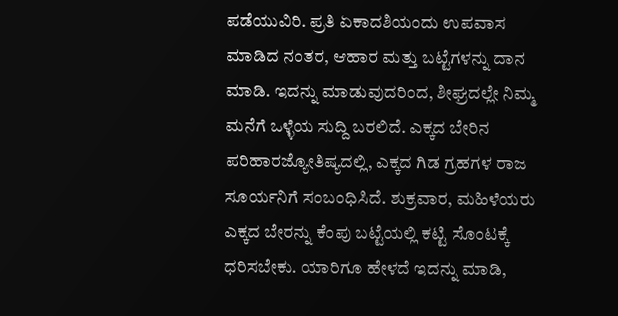ಪಡೆಯುವಿರಿ. ಪ್ರತಿ ಏಕಾದಶಿಯಂದು ಉಪವಾಸ ಮಾಡಿದ ನಂತರ, ಆಹಾರ ಮತ್ತು ಬಟ್ಟೆಗಳನ್ನು ದಾನ ಮಾಡಿ. ಇದನ್ನು ಮಾಡುವುದರಿಂದ, ಶೀಘ್ರದಲ್ಲೇ ನಿಮ್ಮ ಮನೆಗೆ ಒಳ್ಳೆಯ ಸುದ್ದಿ ಬರಲಿದೆ. ಎಕ್ಕದ ಬೇರಿನ ಪರಿಹಾರಜ್ಯೋತಿಷ್ಯದಲ್ಲಿ, ಎಕ್ಕದ ಗಿಡ ಗ್ರಹಗಳ ರಾಜ ಸೂರ್ಯನಿಗೆ ಸಂಬಂಧಿಸಿದೆ. ಶುಕ್ರವಾರ, ಮಹಿಳೆಯರು ಎಕ್ಕದ ಬೇರನ್ನು ಕೆಂಪು ಬಟ್ಟೆಯಲ್ಲಿ ಕಟ್ಟಿ ಸೊಂಟಕ್ಕೆ ಧರಿಸಬೇಕು. ಯಾರಿಗೂ ಹೇಳದೆ ಇದನ್ನು ಮಾಡಿ,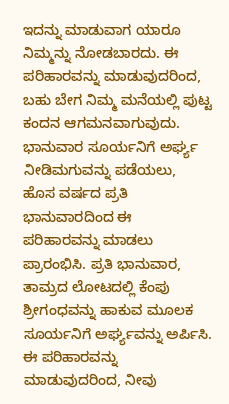ಇದನ್ನು ಮಾಡುವಾಗ ಯಾರೂ ನಿಮ್ಮನ್ನು ನೋಡಬಾರದು. ಈ ಪರಿಹಾರವನ್ನು ಮಾಡುವುದರಿಂದ, ಬಹು ಬೇಗ ನಿಮ್ಮ ಮನೆಯಲ್ಲಿ ಪುಟ್ಟ ಕಂದನ ಆಗಮನವಾಗುವುದು. ಭಾನುವಾರ ಸೂರ್ಯನಿಗೆ ಅರ್ಘ್ಯ ನೀಡಿಮಗುವನ್ನು ಪಡೆಯಲು, ಹೊಸ ವರ್ಷದ ಪ್ರತಿ ಭಾನುವಾರದಿಂದ ಈ ಪರಿಹಾರವನ್ನು ಮಾಡಲು ಪ್ರಾರಂಭಿಸಿ. ಪ್ರತಿ ಭಾನುವಾರ, ತಾಮ್ರದ ಲೋಟದಲ್ಲಿ ಕೆಂಪು ಶ್ರೀಗಂಧವನ್ನು ಹಾಕುವ ಮೂಲಕ ಸೂರ್ಯನಿಗೆ ಅರ್ಘ್ಯವನ್ನು ಅರ್ಪಿಸಿ. ಈ ಪರಿಹಾರವನ್ನು ಮಾಡುವುದರಿಂದ, ನೀವು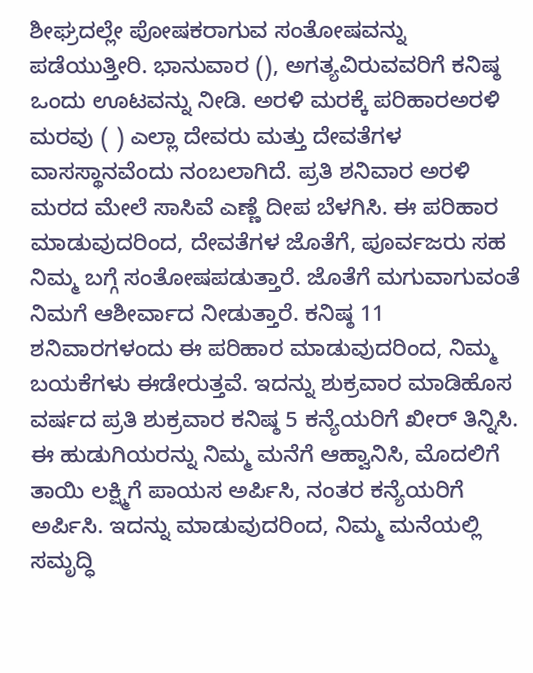ಶೀಘ್ರದಲ್ಲೇ ಪೋಷಕರಾಗುವ ಸಂತೋಷವನ್ನು ಪಡೆಯುತ್ತೀರಿ. ಭಾನುವಾರ (), ಅಗತ್ಯವಿರುವವರಿಗೆ ಕನಿಷ್ಠ ಒಂದು ಊಟವನ್ನು ನೀಡಿ. ಅರಳಿ ಮರಕ್ಕೆ ಪರಿಹಾರಅರಳಿ ಮರವು ( ) ಎಲ್ಲಾ ದೇವರು ಮತ್ತು ದೇವತೆಗಳ ವಾಸಸ್ಥಾನವೆಂದು ನಂಬಲಾಗಿದೆ. ಪ್ರತಿ ಶನಿವಾರ ಅರಳಿ ಮರದ ಮೇಲೆ ಸಾಸಿವೆ ಎಣ್ಣೆ ದೀಪ ಬೆಳಗಿಸಿ. ಈ ಪರಿಹಾರ ಮಾಡುವುದರಿಂದ, ದೇವತೆಗಳ ಜೊತೆಗೆ, ಪೂರ್ವಜರು ಸಹ ನಿಮ್ಮ ಬಗ್ಗೆ ಸಂತೋಷಪಡುತ್ತಾರೆ. ಜೊತೆಗೆ ಮಗುವಾಗುವಂತೆ ನಿಮಗೆ ಆಶೀರ್ವಾದ ನೀಡುತ್ತಾರೆ. ಕನಿಷ್ಠ 11 ಶನಿವಾರಗಳಂದು ಈ ಪರಿಹಾರ ಮಾಡುವುದರಿಂದ, ನಿಮ್ಮ ಬಯಕೆಗಳು ಈಡೇರುತ್ತವೆ. ಇದನ್ನು ಶುಕ್ರವಾರ ಮಾಡಿಹೊಸ ವರ್ಷದ ಪ್ರತಿ ಶುಕ್ರವಾರ ಕನಿಷ್ಠ 5 ಕನ್ಯೆಯರಿಗೆ ಖೀರ್ ತಿನ್ನಿಸಿ. ಈ ಹುಡುಗಿಯರನ್ನು ನಿಮ್ಮ ಮನೆಗೆ ಆಹ್ವಾನಿಸಿ, ಮೊದಲಿಗೆ ತಾಯಿ ಲಕ್ಷ್ಮಿಗೆ ಪಾಯಸ ಅರ್ಪಿಸಿ, ನಂತರ ಕನ್ಯೆಯರಿಗೆ ಅರ್ಪಿಸಿ. ಇದನ್ನು ಮಾಡುವುದರಿಂದ, ನಿಮ್ಮ ಮನೆಯಲ್ಲಿ ಸಮೃದ್ಧಿ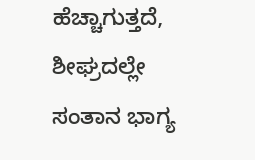ಹೆಚ್ಚಾಗುತ್ತದೆ, ಶೀಘ್ರದಲ್ಲೇ ಸಂತಾನ ಭಾಗ್ಯ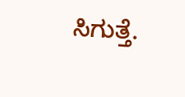ಸಿಗುತ್ತೆ.